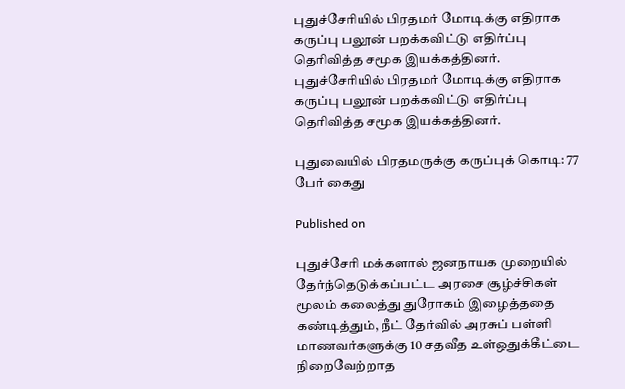புதுச்சேரியில் பிரதமர் மோடிக்கு எதிராக கருப்பு பலூன் பறக்கவிட்டு எதிர்ப்பு தெரிவித்த சமூக இயக்கத்தினர்.
புதுச்சேரியில் பிரதமர் மோடிக்கு எதிராக கருப்பு பலூன் பறக்கவிட்டு எதிர்ப்பு தெரிவித்த சமூக இயக்கத்தினர்.

புதுவையில் பிரதமருக்கு கருப்புக் கொடி: 77 பேர் கைது

Published on

புதுச்சேரி மக்களால் ஜனநாயக முறையில் தேர்ந்தெடுக்கப்பட்ட அரசை சூழ்ச்சிகள் மூலம் கலைத்து துரோகம் இழைத்ததை கண்டித்தும், நீட் தேர்வில் அரசுப் பள்ளி மாணவர்களுக்கு 10 சதவீத உள்ஒதுக்கீட்டை நிறைவேற்றாத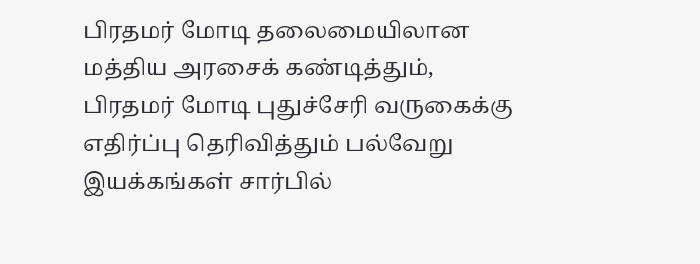பிரதமர் மோடி தலைமையிலான மத்திய அரசைக் கண்டித்தும், பிரதமர் மோடி புதுச்சேரி வருகைக்கு எதிர்ப்பு தெரிவித்தும் பல்வேறு இயக்கங்கள் சார்பில்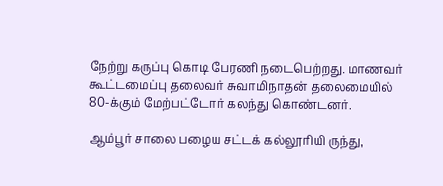நேற்று கருப்பு கொடி பேரணி நடைபெற்றது. மாணவர் கூட்டமைப்பு தலைவர் சுவாமிநாதன் தலைமையில் 80-க்கும் மேற்பட்டோர் கலந்து கொண்டனர்.

ஆம்பூர் சாலை பழைய சட்டக் கல்லூரியி ருந்து,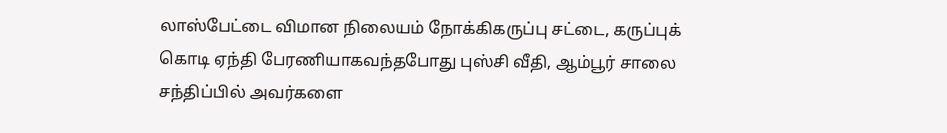லாஸ்பேட்டை விமான நிலையம் நோக்கிகருப்பு சட்டை, கருப்புக் கொடி ஏந்தி பேரணியாகவந்தபோது புஸ்சி வீதி, ஆம்பூர் சாலை சந்திப்பில் அவர்களை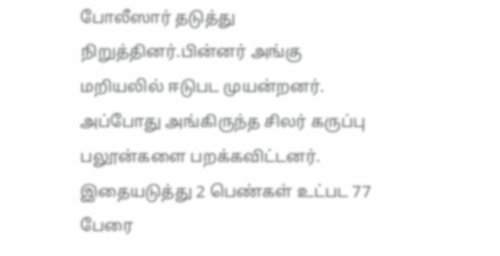போலீஸார் தடுத்து நிறுத்தினர்.பின்னர் அங்கு மறியலில் ஈடுபட முயன்றனர். அப்போது அங்கிருந்த சிலர் கருப்பு பலூன்களை பறக்கவிட்டனர். இதையடுத்து 2 பெண்கள் உட்பட 77 பேரை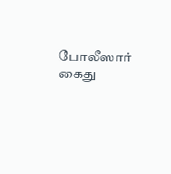போலீஸார் கைது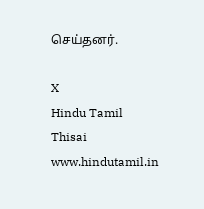செய்தனர்.

X
Hindu Tamil Thisai
www.hindutamil.in